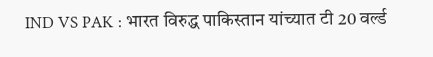IND VS PAK : भारत विरुद्ध पाकिस्तान यांच्यात टी 20 वर्ल्ड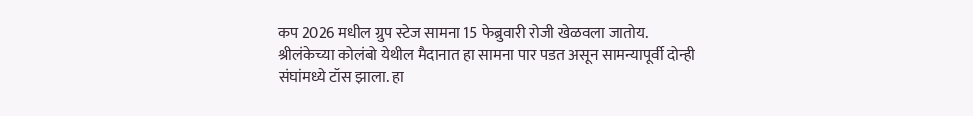कप 2026 मधील ग्रुप स्टेज सामना 15 फेब्रुवारी रोजी खेळवला जातोय. श्रीलंकेच्या कोलंबो येथील मैदानात हा सामना पार पडत असून सामन्यापूर्वी दोन्ही संघांमध्ये टॉस झाला. हा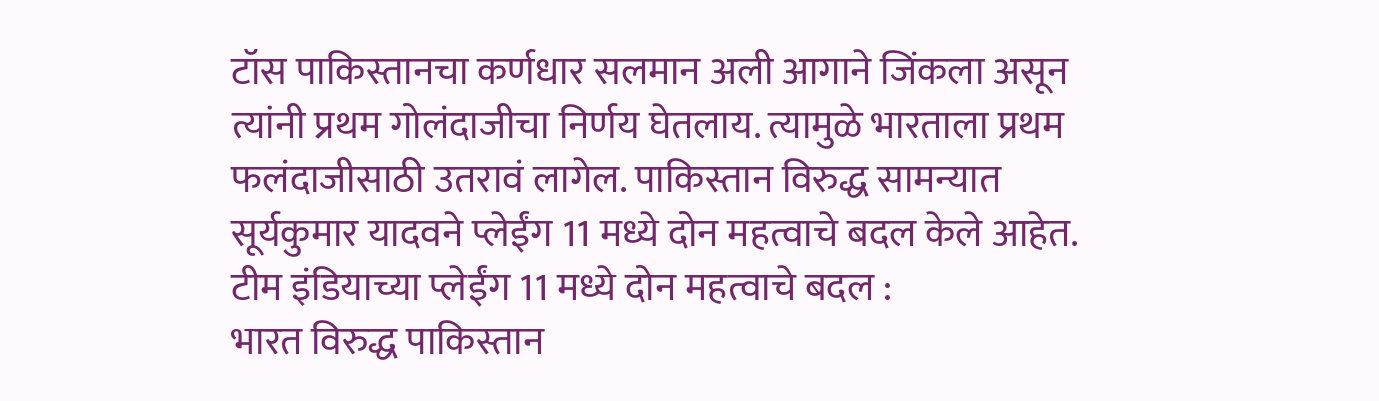टॉस पाकिस्तानचा कर्णधार सलमान अली आगाने जिंकला असून त्यांनी प्रथम गोलंदाजीचा निर्णय घेतलाय. त्यामुळे भारताला प्रथम फलंदाजीसाठी उतरावं लागेल. पाकिस्तान विरुद्ध सामन्यात सूर्यकुमार यादवने प्लेईंग 11 मध्ये दोन महत्वाचे बदल केले आहेत.
टीम इंडियाच्या प्लेईंग 11 मध्ये दोन महत्वाचे बदल :
भारत विरुद्ध पाकिस्तान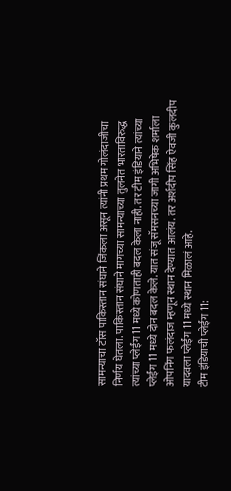सामन्याचा टॉस पाकिस्तान संघाने जिंकला असून त्यांनी प्रथम गोलंदाजीचा निर्णय घेतला. पाकिस्तान संघाने मागच्या सामन्याच्या तुलनेत भारताविरुद्ध त्यांच्या प्लेईंग 11 मध्ये कोणताही बदल केला नाही. तर टीम इंडियाने त्यांच्या प्लेईंग 11 मध्ये दोन बदल केले. यात संजू सॅमसनच्या जागी अभिषेक शर्माला ओपनिंग फलंदाज म्हणून स्थान देण्यात आलंय. तर अर्शदीप सिंह ऐवजी कुलदीप यादवला प्लेईंग 11 मध्ये स्थान मिळालं आहे.
टीम इंडियाची प्लेईंग 11: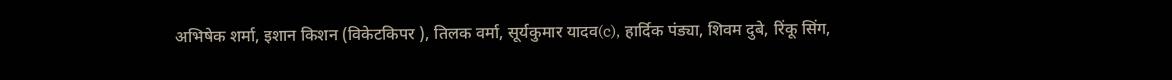अभिषेक शर्मा, इशान किशन (विकेटकिपर ), तिलक वर्मा, सूर्यकुमार यादव(c), हार्दिक पंड्या, शिवम दुबे, रिंकू सिंग,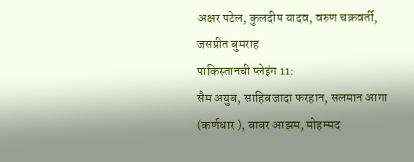अक्षर पटेल, कुलदीप यादव, वरुण चक्रवर्ती, जसप्रीत बुमराह
पाकिस्तानची प्लेइंग 11:
सैम अयुब, साहिबजादा फरहान, सलमान आगा (कर्णधार ), बाबर आझम, मोहम्मद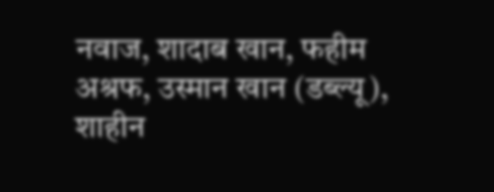नवाज, शादाब खान, फहीम अश्रफ, उस्मान खान (डब्ल्यू), शाहीन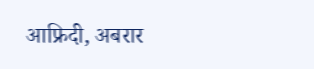आफ्रिदी, अबरार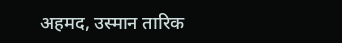अहमद, उस्मान तारिक